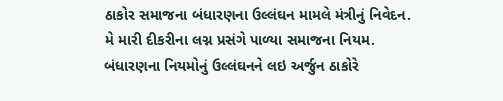ઠાકોર સમાજના બંધારણના ઉલ્લંઘન મામલે મંત્રીનું નિવેદન.
મે મારી દીકરીના લગ્ન પ્રસંગે પાળ્યા સમાજના નિયમ.
બંધારણના નિયમોનું ઉલ્લંઘનને લઇ અર્જુન ઠાકોરે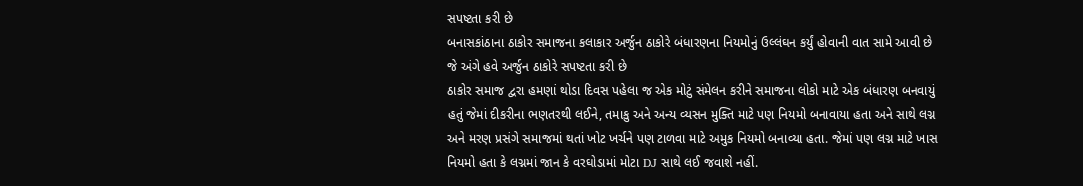સપષ્ટતા કરી છે
બનાસકાંઠાના ઠાકોર સમાજના કલાકાર અર્જુન ઠાકોરે બંધારણના નિયમોનું ઉલ્લંઘન કર્યું હોવાની વાત સામે આવી છે જે અંગે હવે અર્જુન ઠાકોરે સપષ્ટતા કરી છે
ઠાકોર સમાજ દ્વરા હમણાં થોડા દિવસ પહેલા જ એક મોટું સંમેલન કરીને સમાજના લોકો માટે એક બંધારણ બનવાયું હતું જેમાં દીકરીના ભણતરથી લઈને, તમાકુ અને અન્ય વ્યસન મુક્તિ માટે પણ નિયમો બનાવાયા હતા અને સાથે લગ્ન અને મરણ પ્રસંગે સમાજમાં થતાં ખોટ ખર્ચને પણ ટાળવા માટે અમુક નિયમો બનાવ્યા હતા. જેમાં પણ લગ્ન માટે ખાસ નિયમો હતા કે લગ્નમાં જાન કે વરઘોડામાં મોટા DJ સાથે લઈ જવાશે નહીં.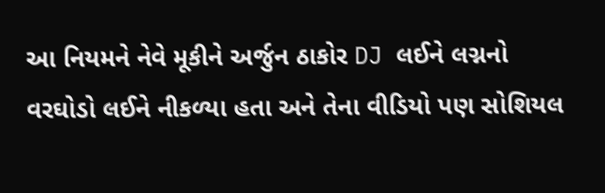આ નિયમને નેવે મૂકીને અર્જુન ઠાકોર DJ લઈને લગ્નનો વરઘોડો લઈને નીકળ્યા હતા અને તેના વીડિયો પણ સોશિયલ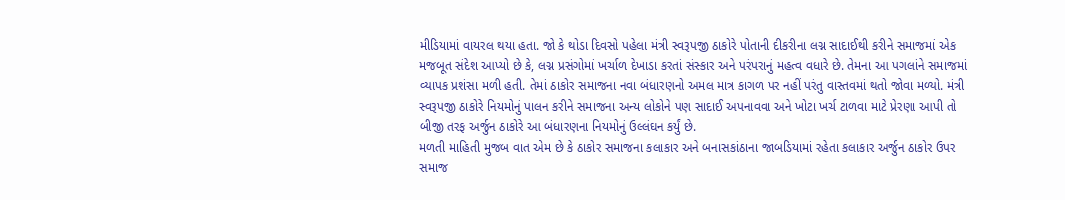મીડિયામાં વાયરલ થયા હતા. જો કે થોડા દિવસો પહેલા મંત્રી સ્વરૂપજી ઠાકોરે પોતાની દીકરીના લગ્ન સાદાઈથી કરીને સમાજમાં એક મજબૂત સંદેશ આપ્યો છે કે, લગ્ન પ્રસંગોમાં ખર્ચાળ દેખાડા કરતાં સંસ્કાર અને પરંપરાનું મહત્વ વધારે છે. તેમના આ પગલાંને સમાજમાં વ્યાપક પ્રશંસા મળી હતી. તેમાં ઠાકોર સમાજના નવા બંધારણનો અમલ માત્ર કાગળ પર નહીં પરંતુ વાસ્તવમાં થતો જોવા મળ્યો. મંત્રી સ્વરૂપજી ઠાકોરે નિયમોનું પાલન કરીને સમાજના અન્ય લોકોને પણ સાદાઈ અપનાવવા અને ખોટા ખર્ચ ટાળવા માટે પ્રેરણા આપી તો બીજી તરફ અર્જુન ઠાકોરે આ બંધારણના નિયમોનું ઉલ્લંઘન કર્યું છે.
મળતી માહિતી મુજબ વાત એમ છે કે ઠાકોર સમાજના કલાકાર અને બનાસકાંઠાના જાબડિયામાં રહેતા કલાકાર અર્જુન ઠાકોર ઉપર સમાજ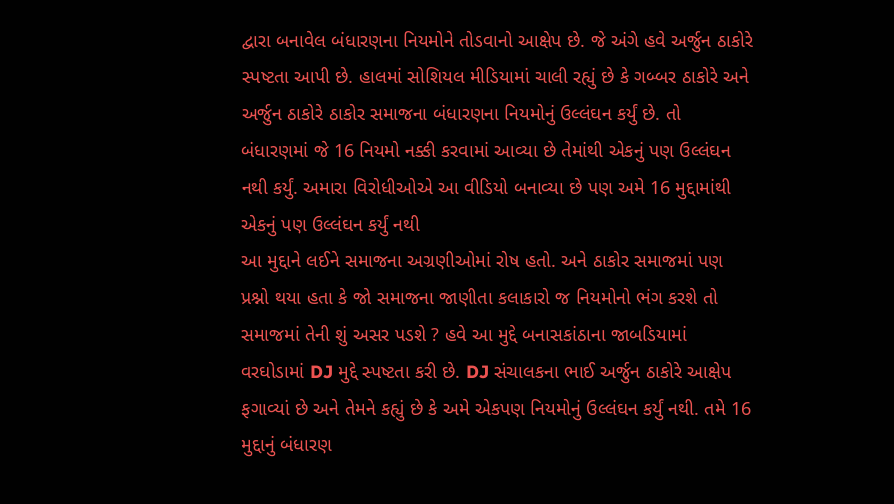દ્વારા બનાવેલ બંધારણના નિયમોને તોડવાનો આક્ષેપ છે. જે અંગે હવે અર્જુન ઠાકોરે સ્પષ્ટતા આપી છે. હાલમાં સોશિયલ મીડિયામાં ચાલી રહ્યું છે કે ગબ્બર ઠાકોરે અને અર્જુન ઠાકોરે ઠાકોર સમાજના બંધારણના નિયમોનું ઉલ્લંઘન કર્યું છે. તો બંધારણમાં જે 16 નિયમો નક્કી કરવામાં આવ્યા છે તેમાંથી એકનું પણ ઉલ્લંઘન નથી કર્યું. અમારા વિરોધીઓએ આ વીડિયો બનાવ્યા છે પણ અમે 16 મુદ્દામાંથી એકનું પણ ઉલ્લંઘન કર્યું નથી
આ મુદ્દાને લઈને સમાજના અગ્રણીઓમાં રોષ હતો. અને ઠાકોર સમાજમાં પણ પ્રશ્નો થયા હતા કે જો સમાજના જાણીતા કલાકારો જ નિયમોનો ભંગ કરશે તો સમાજમાં તેની શું અસર પડશે ? હવે આ મુદ્દે બનાસકાંઠાના જાબડિયામાં વરઘોડામાં DJ મુદ્દે સ્પષ્ટતા કરી છે. DJ સંચાલકના ભાઈ અર્જુન ઠાકોરે આક્ષેપ ફગાવ્યાં છે અને તેમને કહ્યું છે કે અમે એકપણ નિયમોનું ઉલ્લંઘન કર્યું નથી. તમે 16 મુદ્દાનું બંધારણ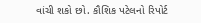વાંચી શકો છો. કૌશિક પટેલનો રિપોર્ટ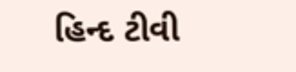હિન્દ ટીવી